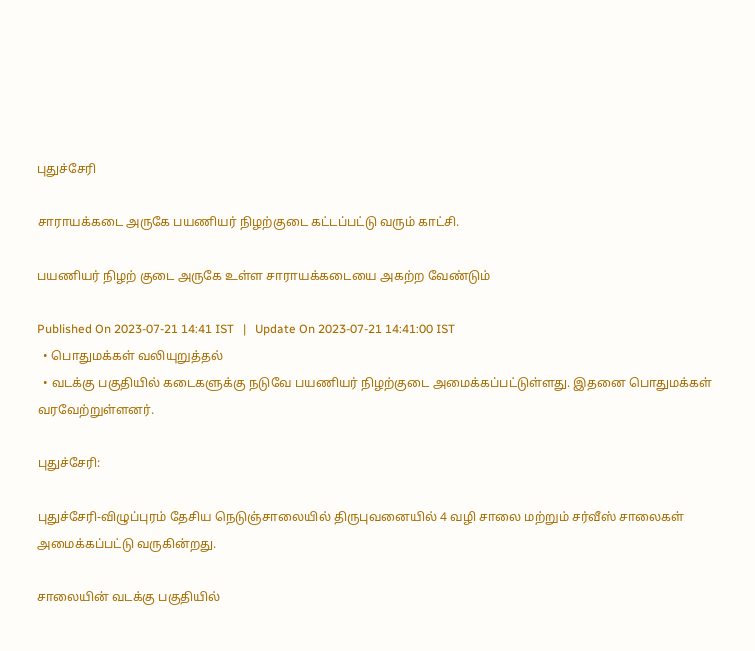புதுச்சேரி

சாராயக்கடை அருகே பயணியர் நிழற்குடை கட்டப்பட்டு வரும் காட்சி.

பயணியர் நிழற் குடை அருகே உள்ள சாராயக்கடையை அகற்ற வேண்டும்

Published On 2023-07-21 14:41 IST   |   Update On 2023-07-21 14:41:00 IST
  • பொதுமக்கள் வலியுறுத்தல்
  • வடக்கு பகுதியில் கடைகளுக்கு நடுவே பயணியர் நிழற்குடை அமைக்கப்பட்டுள்ளது. இதனை பொதுமக்கள் வரவேற்றுள்ளனர்.

புதுச்சேரி:

புதுச்சேரி-விழுப்புரம் தேசிய நெடுஞ்சாலையில் திருபுவனையில் 4 வழி சாலை மற்றும் சர்வீஸ் சாலைகள் அமைக்கப்பட்டு வருகின்றது.

சாலையின் வடக்கு பகுதியில்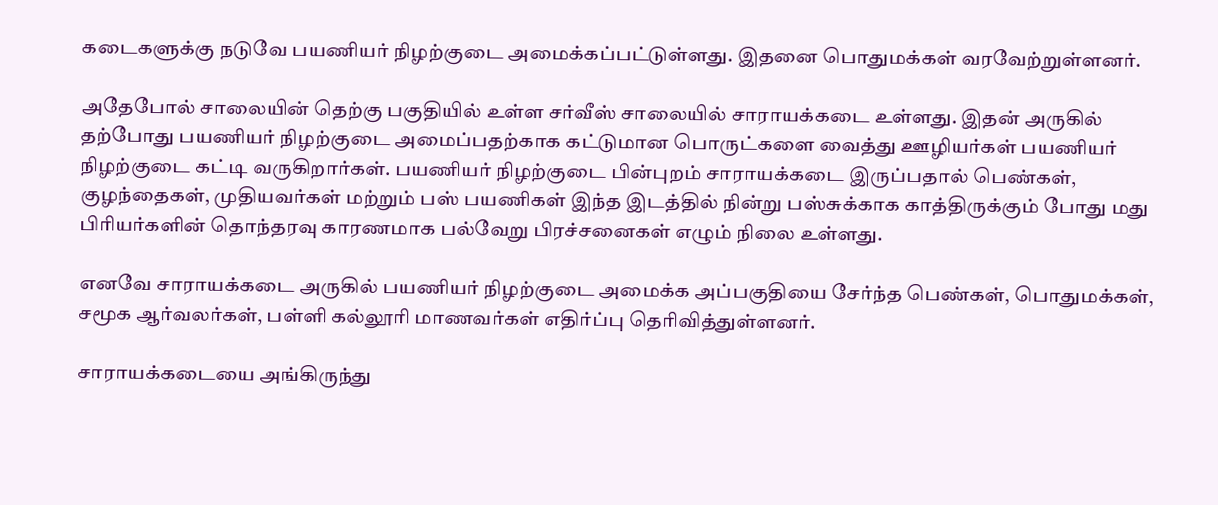கடைகளுக்கு நடுவே பயணியர் நிழற்குடை அமைக்கப்பட்டுள்ளது. இதனை பொதுமக்கள் வரவேற்றுள்ளனர்.

அதேபோல் சாலையின் தெற்கு பகுதியில் உள்ள சர்வீஸ் சாலையில் சாராயக்கடை உள்ளது. இதன் அருகில் தற்போது பயணியர் நிழற்குடை அமைப்பதற்காக கட்டுமான பொருட்களை வைத்து ஊழியர்கள் பயணியர் நிழற்குடை கட்டி வருகிறார்கள். பயணியர் நிழற்குடை பின்புறம் சாராயக்கடை இருப்பதால் பெண்கள், குழந்தைகள், முதியவர்கள் மற்றும் பஸ் பயணிகள் இந்த இடத்தில் நின்று பஸ்சுக்காக காத்திருக்கும் போது மது பிரியர்களின் தொந்தரவு காரணமாக பல்வேறு பிரச்சனைகள் எழும் நிலை உள்ளது.

எனவே சாராயக்கடை அருகில் பயணியர் நிழற்குடை அமைக்க அப்பகுதியை சேர்ந்த பெண்கள், பொதுமக்கள், சமூக ஆர்வலர்கள், பள்ளி கல்லூரி மாணவர்கள் எதிர்ப்பு தெரிவித்துள்ளனர்.

சாராயக்கடையை அங்கிருந்து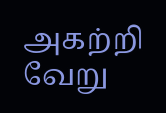அகற்றி வேறு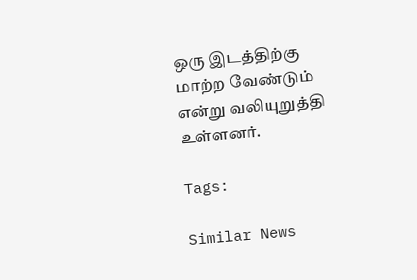ஒரு இடத்திற்கு மாற்ற வேண்டும் என்று வலியுறுத்தி உள்ளனர்.

Tags:

Similar News